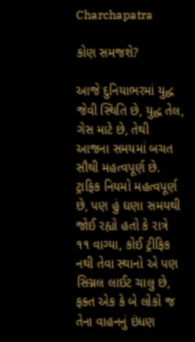Charchapatra

કોણ સમજશે?

આજે દુનિયાભરમાં યુદ્ધ જેવી સ્થિતિ છે, યુદ્ધ તેલ, ગેસ માટે છે, તેથી આજના સમયમાં બચત સૌથી મહત્વપૂર્ણ છે. ટ્રાફિક નિયમો મહત્વપૂર્ણ છે, પણ હું ઘણા સમયથી જોઈ રહ્યો હતો કે રાત્રે ૧૧ વાગ્યા, કોઈ ટ્રીફિક નથી તેવા સ્થાનો એ પણ સિગ્નલ લાઈટ ચાલુ છે, ફક્ત એક કે બે લોકો જ તેના વાહનનું ઇંધણ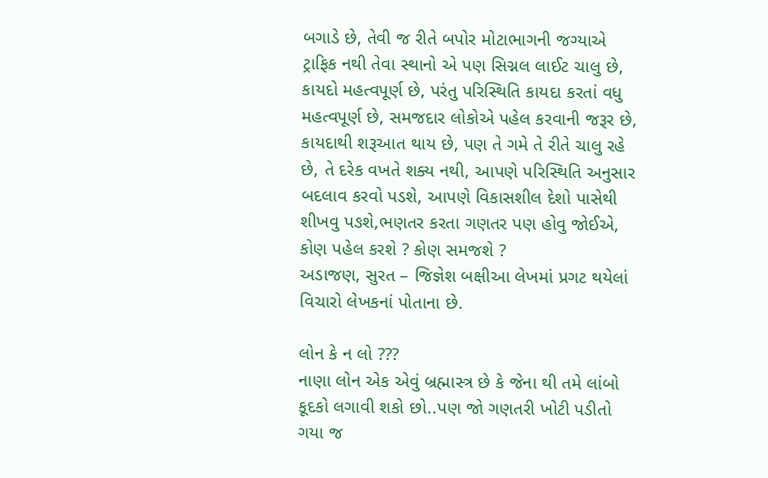બગાડે છે, તેવી જ રીતે બપોર મોટાભાગની જગ્યાએ ટ્રાફિક નથી તેવા સ્થાનો એ પણ સિગ્નલ લાઈટ ચાલુ છે, કાયદો મહત્વપૂર્ણ છે, પરંતુ પરિસ્થિતિ કાયદા કરતાં વધુ મહત્વપૂર્ણ છે, સમજદાર લોકોએ પહેલ કરવાની જરૂર છે, કાયદાથી શરૂઆત થાય છે, પણ તે ગમે તે રીતે ચાલુ રહે છે, તે દરેક વખતે શક્ય નથી, આપણે પરિસ્થિતિ અનુસાર બદલાવ કરવો પડશે, આપણે વિકાસશીલ દેશો પાસેથી શીખવુ પઙશે,ભણતર કરતા ગણતર પણ હોવુ જોઈએ, કોણ પહેલ કરશે ? કોણ સમજશે ?
અડાજણ, સુરત – જિજ્ઞેશ બક્ષીઆ લેખમાં પ્રગટ થયેલાં વિચારો લેખકનાં પોતાના છે.

લોન કે ન લો ???
નાણા લોન એક એવું બ્રહ્માસ્ત્ર છે કે જેના થી તમે લાંબો કૂદકો લગાવી શકો છો..પણ જો ગણતરી ખોટી પડીતો ગયા જ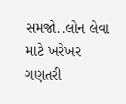સમજો..લોન લેવા માટે ખરેખર ગણતરી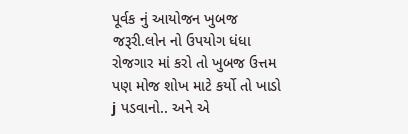પૂર્વક નું આયોજન ખુબજ જરૂરી.લોન નો ઉપયોગ ધંધા રોજગાર માં કરો તો ખુબજ ઉત્તમ પણ મોજ શોખ માટે કર્યો તો ખાડો j પડવાનો.. અને એ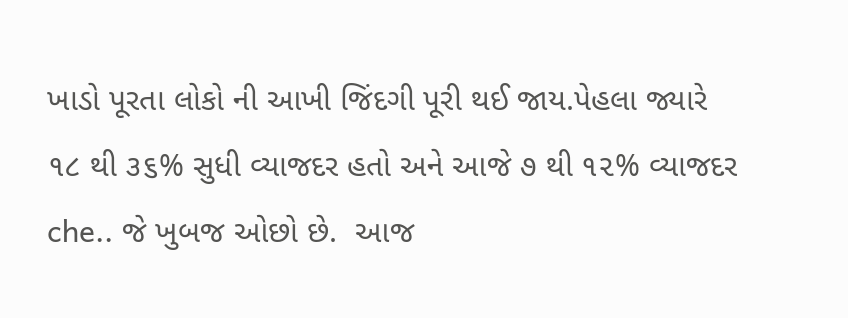ખાડો પૂરતા લોકો ની આખી જિંદગી પૂરી થઈ જાય.પેહલા જ્યારે ૧૮ થી ૩૬% સુધી વ્યાજદર હતો અને આજે ૭ થી ૧૨% વ્યાજદર che.. જે ખુબજ ઓછો છે.  આજ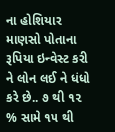ના હોશિયાર માણસો પોતાના રૂપિયા ઇન્વેસ્ટ કરી ને લોન લઈ ને ધંધો કરે છે.. ૭ થી ૧૨ % સામે ૧૫ થી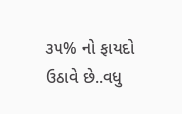૩૫% નો ફાયદો ઉઠાવે છે..વધુ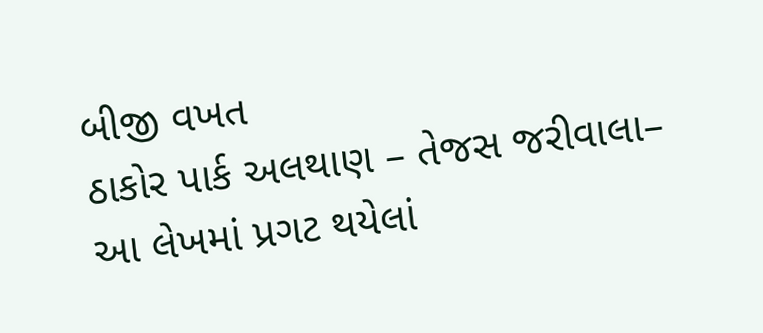બીજી વખત
ઠાકોર પાર્ક અલથાણ – તેજસ જરીવાલા– આ લેખમાં પ્રગટ થયેલાં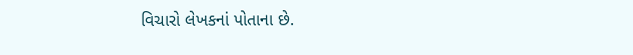વિચારો લેખકનાં પોતાના છે.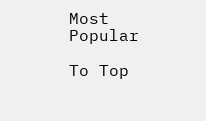Most Popular

To Top